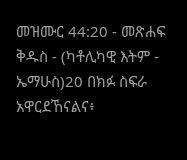መዝሙር 44:20 - መጽሐፍ ቅዱስ - (ካቶሊካዊ እትም - ኤማሁስ)20 በክፉ ስፍራ አዋርደኸናልና፥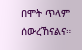በሞት ጥላም ሰውረኸናልና።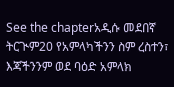See the chapterአዲሱ መደበኛ ትርጒም20 የአምላካችንን ስም ረስተን፣ እጃችንንም ወደ ባዕድ አምላክ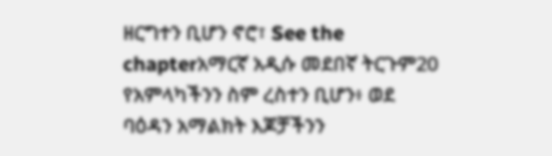ዘርግተን ቢሆን ኖሮ፣ See the chapterአማርኛ አዲሱ መደበኛ ትርጉም20 የአምላካችንን ስም ረስተን ቢሆን፥ ወደ ባዕዳን አማልክት እጆቻችንን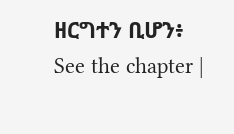ዘርግተን ቢሆን፥ See the chapter |